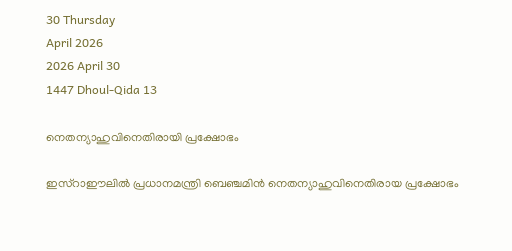30 Thursday
April 2026
2026 April 30
1447 Dhoul-Qida 13

നെതന്യാഹുവിനെതിരായി പ്രക്ഷോഭം

ഇസ്‌റാഈലില്‍ പ്രധാനമന്ത്രി ബെഞ്ചമിന്‍ നെതന്യാഹുവിനെതിരായ പ്രക്ഷോഭം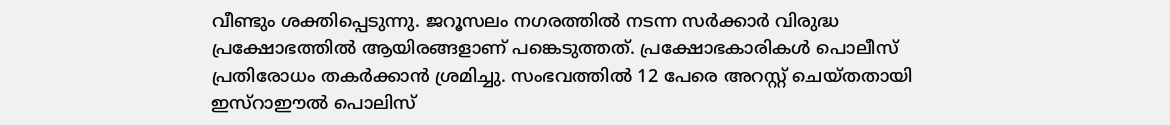വീണ്ടും ശക്തിപ്പെടുന്നു. ജറൂസലം നഗരത്തില്‍ നടന്ന സര്‍ക്കാര്‍ വിരുദ്ധ പ്രക്ഷോഭത്തില്‍ ആയിരങ്ങളാണ് പങ്കെടുത്തത്. പ്രക്ഷോഭകാരികള്‍ പൊലീസ് പ്രതിരോധം തകര്‍ക്കാന്‍ ശ്രമിച്ചു. സംഭവത്തില്‍ 12 പേരെ അറസ്റ്റ് ചെയ്തതായി ഇസ്‌റാഈല്‍ പൊലിസ്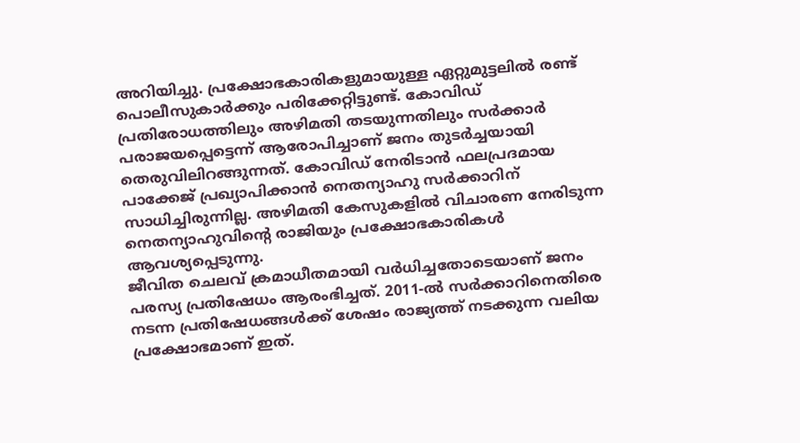അറിയിച്ചു. പ്രക്ഷോഭകാരികളുമായുള്ള ഏറ്റുമുട്ടലില്‍ രണ്ട് പൊലീസുകാര്‍ക്കും പരിക്കേറ്റിട്ടുണ്ട്. കോവിഡ് പ്രതിരോധത്തിലും അഴിമതി തടയുന്നതിലും സര്‍ക്കാര്‍ പരാജയപ്പെട്ടെന്ന് ആരോപിച്ചാണ് ജനം തുടര്‍ച്ചയായി തെരുവിലിറങ്ങുന്നത്. കോവിഡ് നേരിടാന്‍ ഫലപ്രദമായ പാക്കേജ് പ്രഖ്യാപിക്കാന്‍ നെതന്യാഹു സര്‍ക്കാറിന് സാധിച്ചിരുന്നില്ല. അഴിമതി കേസുകളില്‍ വിചാരണ നേരിടുന്ന നെതന്യാഹുവിന്റെ രാജിയും പ്രക്ഷോഭകാരികള്‍ ആവശ്യപ്പെടുന്നു.
ജീവിത ചെലവ് ക്രമാധീതമായി വര്‍ധിച്ചതോടെയാണ് ജനം പരസ്യ പ്രതിഷേധം ആരംഭിച്ചത്. 2011-ല്‍ സര്‍ക്കാറിനെതിരെ നടന്ന പ്രതിഷേധങ്ങള്‍ക്ക് ശേഷം രാജ്യത്ത് നടക്കുന്ന വലിയ പ്രക്ഷോഭമാണ് ഇത്.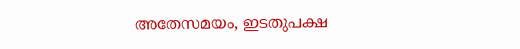അതേസമയം, ഇടതുപക്ഷ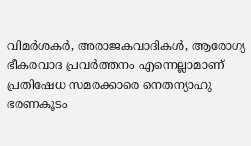വിമര്‍ശകര്‍, അരാജകവാദികള്‍, ആരോഗ്യ ഭീകരവാദ പ്രവര്‍ത്തനം എന്നെല്ലാമാണ് പ്രതിഷേധ സമരക്കാരെ നെതന്യാഹു ഭരണകൂടം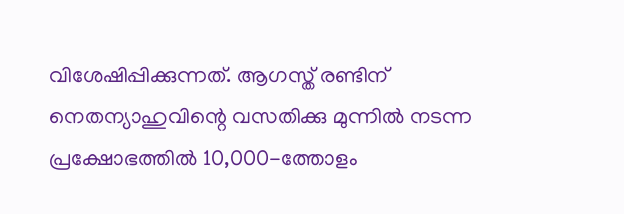വിശേഷിപ്പിക്കുന്നത്. ആഗസ്ത് രണ്ടിന് നെതന്യാഹുവിന്റെ വസതിക്കു മുന്നില്‍ നടന്ന പ്രക്ഷോഭത്തില്‍ 10,000-ത്തോളം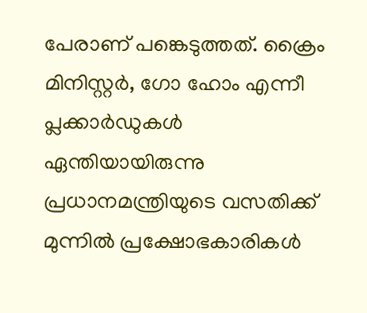പേരാണ് പങ്കെടുത്തത്. ക്രൈം മിനിസ്റ്റര്‍, ഗോ ഹോം എന്നീ പ്ലക്കാര്‍ഡുകള്‍ ഏന്തിയായിരുന്നു പ്രധാനമന്ത്രിയുടെ വസതിക്ക് മുന്നില്‍ പ്രക്ഷോഭകാരികള്‍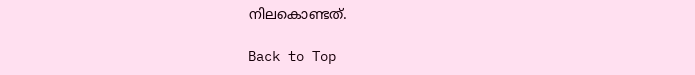നിലകൊണ്ടത്.

Back to Top